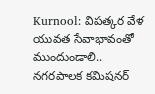Kurnool: విపత్కర వేళ యువత సేవాభావంతో ముందుండాలి.. నగరపాలక కమిషనర్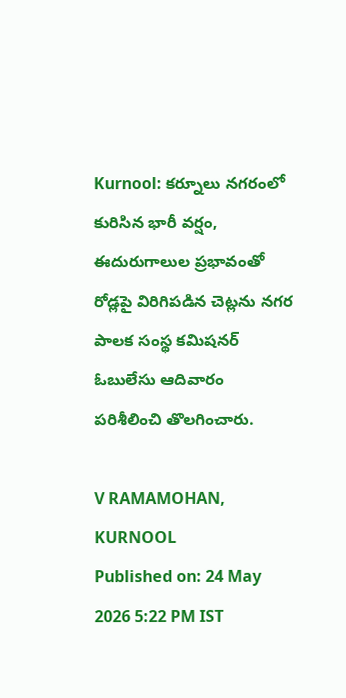Kurnool: కర్నూలు నగరంలో కురిసిన భారీ వర్షం, ఈదురుగాలుల ప్రభావంతో రోడ్లపై విరిగిపడిన చెట్లను నగర పాలక సంస్థ కమిషనర్ ఓబులేసు ఆదివారం పరిశీలించి తొలగించారు.

V RAMAMOHAN, KURNOOL
Published on: 24 May 2026 5:22 PM IST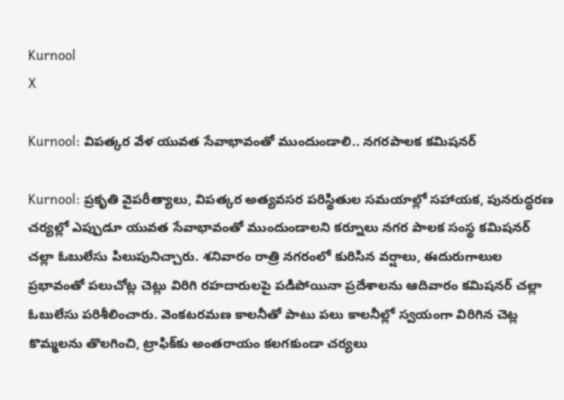Kurnool
X

Kurnool: విపత్కర వేళ యువత సేవాభావంతో ముందుండాలి.. నగరపాలక కమిషనర్

Kurnool: ప్రకృతి వైపరీత్యాలు, విపత్కర అత్యవసర పరిస్థితుల సమయాల్లో సహాయక, పునరుద్ధరణ చర్యల్లో ఎప్పుడూ యువత సేవాభావంతో ముందుండాలని కర్నూలు నగర పాలక సంస్థ కమిషనర్ చల్లా ఓబులేసు పిలుపునిచ్చారు. శనివారం రాత్రి నగరంలో కురిసిన వర్షాలు, ఈదురుగాలుల ప్రభావంతో పలుచోట్ల చెట్లు విరిగి రహదారులపై పడిపోయినా ప్రదేశాలను ఆదివారం కమిషనర్ చల్లా ఓబులేసు పరిశీలించారు. వెంకటరమణ కాలనీతో పాటు పలు కాలనీల్లో స్వయంగా విరిగిన చెట్ల కొమ్మలను తొలగించి, ట్రాఫిక్‌కు అంతరాయం కలగకుండా చర్యలు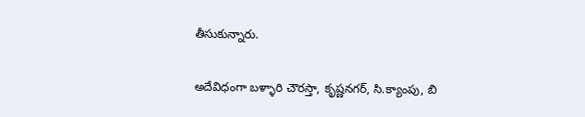తీసుకున్నారు.

అదేవిధంగా బళ్ళారి చౌరస్తా, కృష్ణనగర్, సి.క్యాంపు, బి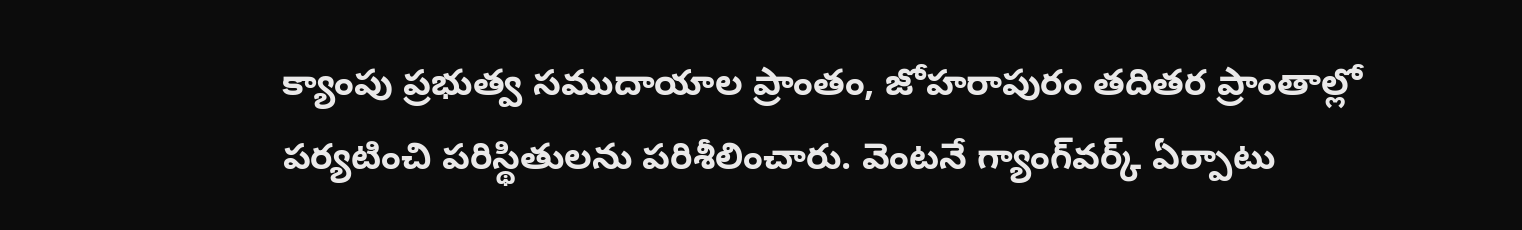క్యాంపు ప్రభుత్వ సముదాయాల ప్రాంతం, జోహరాపురం తదితర ప్రాంతాల్లో పర్యటించి పరిస్థితులను పరిశీలించారు. వెంటనే గ్యాంగ్‌వర్క్ ఏర్పాటు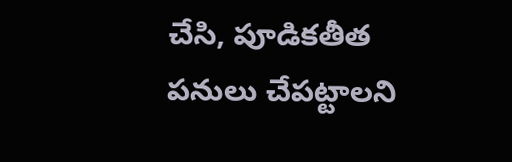చేసి, పూడికతీత పనులు చేపట్టాలని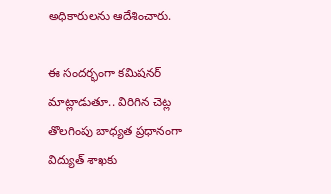అధికారులను ఆదేశించారు.

ఈ సందర్భంగా కమిషనర్ మాట్లాడుతూ.. విరిగిన చెట్ల తొలగింపు బాధ్యత ప్రధానంగా విద్యుత్ శాఖకు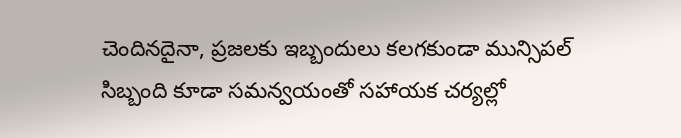చెందినదైనా, ప్రజలకు ఇబ్బందులు కలగకుండా మున్సిపల్ సిబ్బంది కూడా సమన్వయంతో సహాయక చర్యల్లో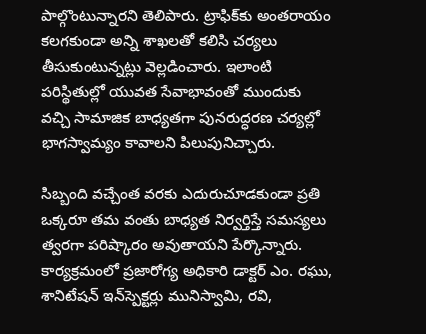పాల్గొంటున్నారని తెలిపారు. ట్రాఫిక్‌కు అంతరాయం కలగకుండా అన్ని శాఖలతో కలిసి చర్యలు తీసుకుంటున్నట్లు వెల్లడించారు. ఇలాంటి పరిస్థితుల్లో యువత సేవాభావంతో ముందుకు వచ్చి సామాజిక బాధ్యతగా పునరుద్ధరణ చర్యల్లో భాగస్వామ్యం కావాలని పిలుపునిచ్చారు.

సిబ్బంది వచ్చేంత వరకు ఎదురుచూడకుండా ప్రతి ఒక్కరూ తమ వంతు బాధ్యత నిర్వర్తిస్తే సమస్యలు త్వరగా పరిష్కారం అవుతాయని పేర్కొన్నారు. కార్యక్రమంలో ప్రజారోగ్య అధికారి డాక్టర్ ఎం. రఘు, శానిటేషన్ ఇన్‌స్పెక్టర్లు మునిస్వామి, రవి,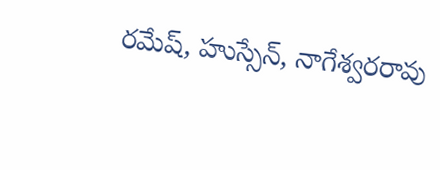రమేష్, హుస్సేన్, నాగేశ్వరరావు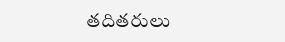తదితరులు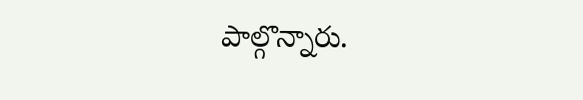పాల్గొన్నారు.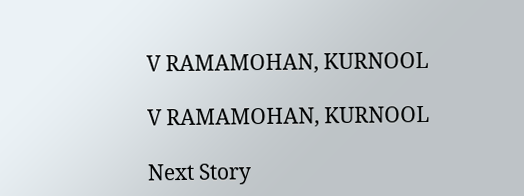V RAMAMOHAN, KURNOOL

V RAMAMOHAN, KURNOOL

Next Story